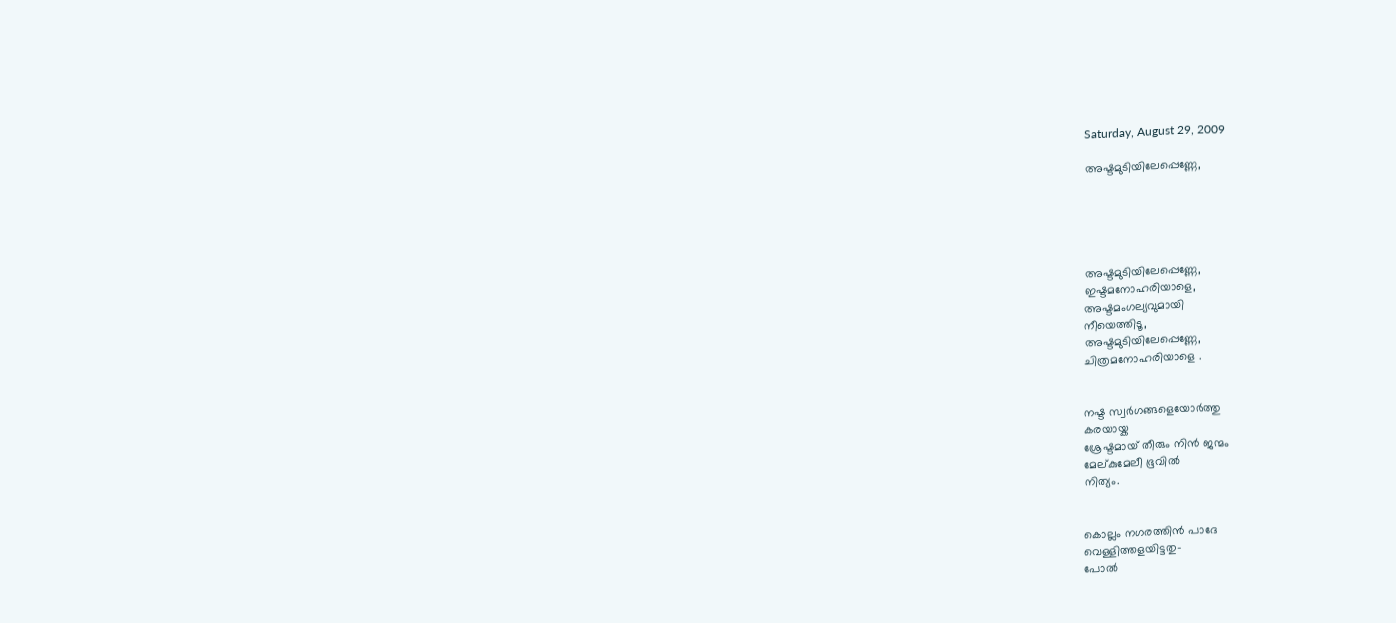Saturday, August 29, 2009

അഷ്ടമുടിയിലേപ്പെണ്ണേ,





അഷ്ടമുടിയിലേപ്പെണ്ണേ,
ഇഷ്ടമനോഹരിയാളെ,
അഷ്ടമംഗല്യവുമായി
നീയെത്തിടൂ,
അഷ്ടമുടിയിലേപ്പെണ്ണേ,
ചിത്രമനോഹരിയാളെ .


നഷ്ട സ്വര്‍ഗങ്ങളെയോര്‍ത്തു
കരയായ്ക
ശ്രേഷ്ടമായ്‌ തീരും നിന്‍ ജന്മം
മേല്കുമേലീ ഭൂവില്‍
നിത്യം.


കൊല്ലം നഗരത്തിന്‍ പാദേ
വെള്ളിത്തളയിട്ടതു-
പോല്‍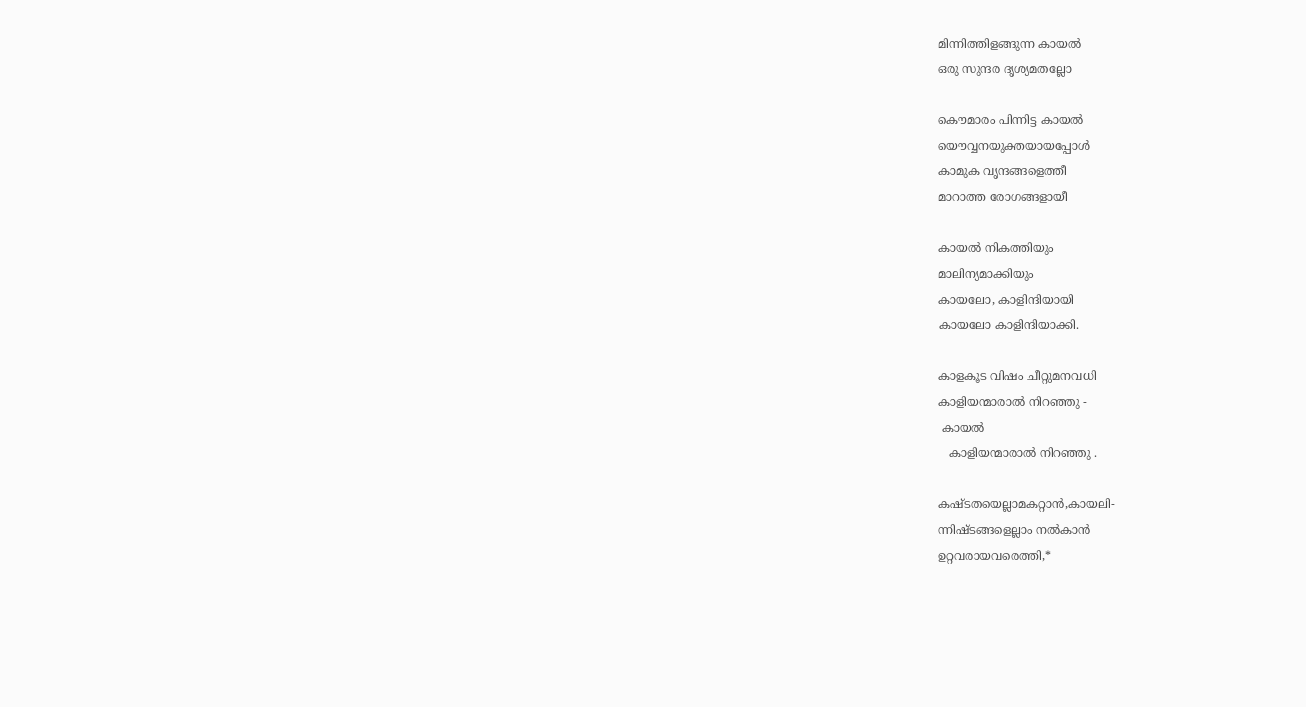മിന്നിത്തിളങ്ങുന്ന കായല്‍
ഒരു സുന്ദര ദൃശ്യമതല്ലോ

കൌമാരം പിന്നിട്ട കായല്‍
യൌവ്വനയുക്തയായപ്പോള്‍
കാമുക വൃന്ദങ്ങളെത്തീ
മാറാത്ത രോഗങ്ങളായീ

കായല്‍ നികത്തിയും
മാലിന്യമാക്കിയും
കായലോ, കാളിന്ദിയായി
കായലോ കാളിന്ദിയാക്കി.

കാളകൂട വിഷം ചീറ്റുമനവധി
കാളിയന്മാരാല്‍ നിറഞ്ഞു -
 കായല്‍
   കാളിയന്മാരാല്‍ നിറഞ്ഞു .

കഷ്ടതയെല്ലാമകറ്റാന്‍,കായലി-
ന്നിഷ്ടങ്ങളെല്ലാം നല്‍കാന്‍
ഉറ്റവരായവരെത്തി,*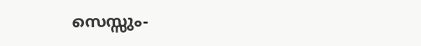സെസ്സും-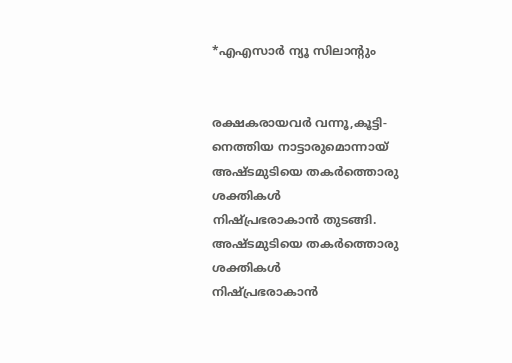*എഎസാര്‍ ‍ന്യൂ സിലാന്റും


രക്ഷകരായവര്‍ വന്നൂ,കൂട്ടി-
നെത്തിയ നാട്ടാരുമൊന്നായ്‌
അഷ്ടമുടിയെ തകര്‍ത്തൊരു
ശക്തികള്‍
നിഷ്പ്രഭരാകാന്‍ തുടങ്ങി.
അഷ്ടമുടിയെ തകര്‍ത്തൊരു
ശക്തികള്‍
നിഷ്പ്രഭരാകാന്‍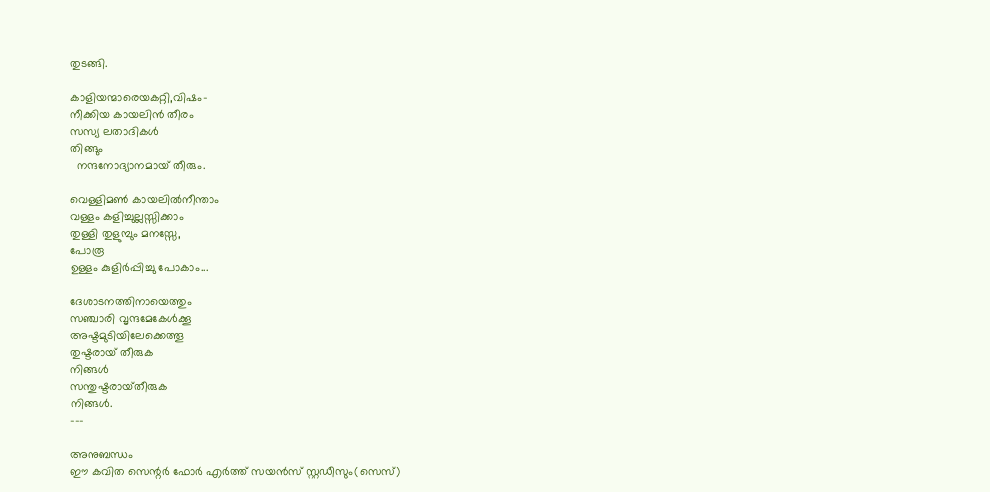തുടങ്ങി.

കാളിയന്മാരെയകറ്റി,വിഷം-
നീക്കിയ കായലിന്‍ തീരം
സസ്യ ലതാദികള്‍
തിങ്ങും
  നന്ദനോദ്യാനമായ് തീരും.

വെള്ളിമണ്‍ കായലില്‍നീന്താം
വള്ളം കളിച്ചുല്ലസ്സിക്കാം
തുള്ളി തുളുമ്പും മനസ്സേ,
പോരൂ
ഉള്ളം കുളിര്‍പ്പിച്ചു പോകാം...

ദേശാടനത്തിനായെത്തും
സഞ്ചാരി വൃന്ദമേകേള്‍ക്കൂ
അഷ്ടമുടിയിലേക്കെത്തൂ
തുഷ്ടരായ്‌ തീരുക
നിങ്ങള്‍
സന്തുഷ്ടരായ്‌തീരുക
നിങ്ങള്‍.
---

അനുബന്ധം
ഈ കവിത സെന്റർ ഫോര്‍ എര്‍ത്ത് സയന്‍സ് സ്റ്റഡീസും(സെസ്)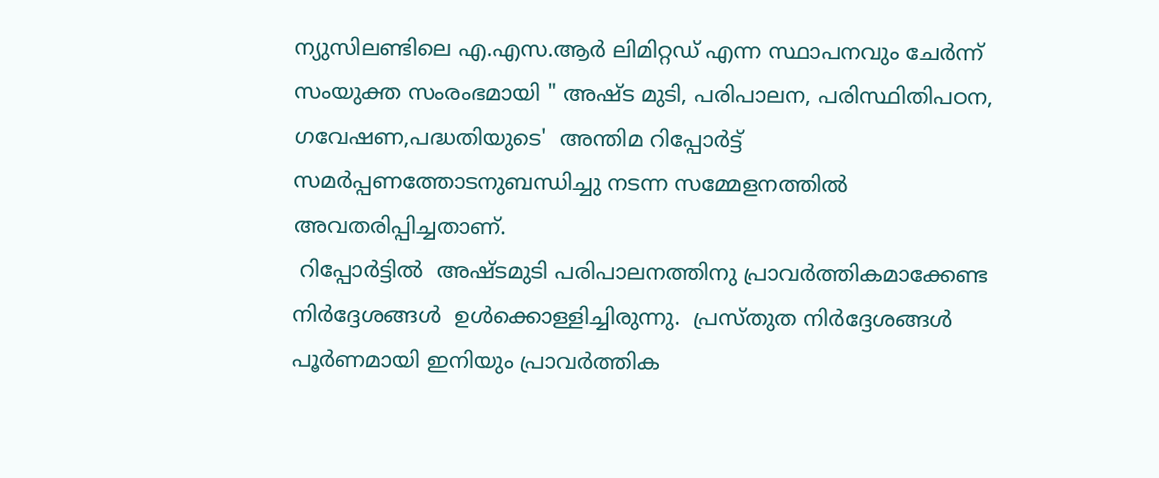ന്യുസിലണ്ടിലെ എ.എസ.ആര്‍ ലിമിറ്റഡ് എന്ന സ്ഥാപനവും ചേര്‍ന്ന് സംയുക്ത സംരംഭമായി " അഷ്ട മുടി, പരിപാലന, പരിസ്ഥിതിപഠന, ഗവേഷണ,പദ്ധതിയുടെ'  അന്തിമ റിപ്പോര്‍ട്ട് സമര്‍പ്പണത്തോടനുബന്ധിച്ചു നടന്ന സമ്മേളനത്തില്‍ അവതരിപ്പിച്ചതാണ്.
 റിപ്പോര്‍ട്ടില്‍  അഷ്ടമുടി പരിപാലനത്തിനു പ്രാവര്‍ത്തികമാക്കേണ്ട നിര്‍ദ്ദേശങ്ങള്‍  ഉള്‍ക്കൊള്ളിച്ചിരുന്നു.  പ്രസ്തുത നിര്‍ദ്ദേശങ്ങള്‍ പൂര്‍ണമായി ഇനിയും പ്രാവർത്തിക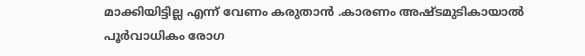മാക്കിയിട്ടില്ല എന്ന് വേണം കരുതാന്‍ .കാരണം അഷ്ടമുടികായാല്‍ പൂര്‍വാധികം രോഗ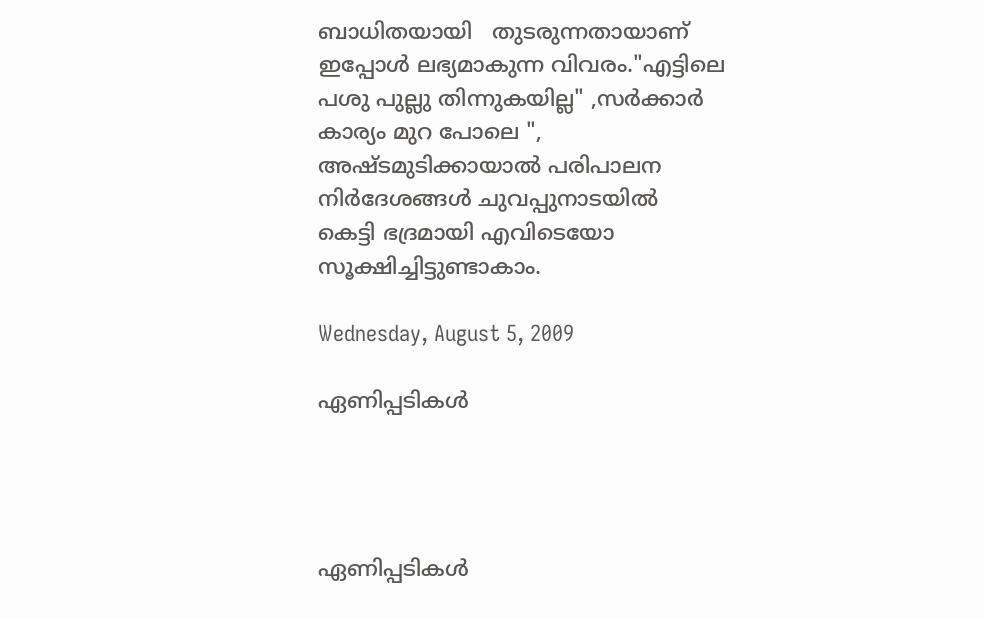ബാധിതയായി   തുടരുന്നതായാണ് ഇപ്പോള്‍ ലഭ്യമാകുന്ന വിവരം."എട്ടിലെ പശു പുല്ലു തിന്നുകയില്ല" ,സര്‍ക്കാര്‍ കാര്യം മുറ പോലെ ",
അഷ്ടമുടിക്കായാല്‍ പരിപാലന നിര്‍ദേശങ്ങള്‍ ചുവപ്പുനാടയില്‍
കെട്ടി ഭദ്രമായി എവിടെയോ സൂക്ഷിച്ചിട്ടുണ്ടാകാം.

Wednesday, August 5, 2009

ഏണിപ്പടികള്‍




ഏണിപ്പടികള്‍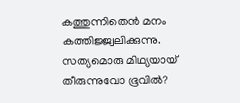കത്തുന്നിതെന്‍ മനം കത്തിജ്ജ്വലിക്കുന്നു.
സത്യമൊരു മിഥ്യയായ്‌ തീരുന്നുവോ ഭൂവില്‍?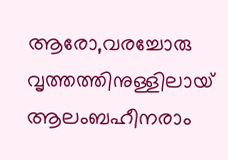ആരോ,വരച്ചോരു വൃത്തത്തിനുള്ളിലായ്‌
ആലംബഹീനരാം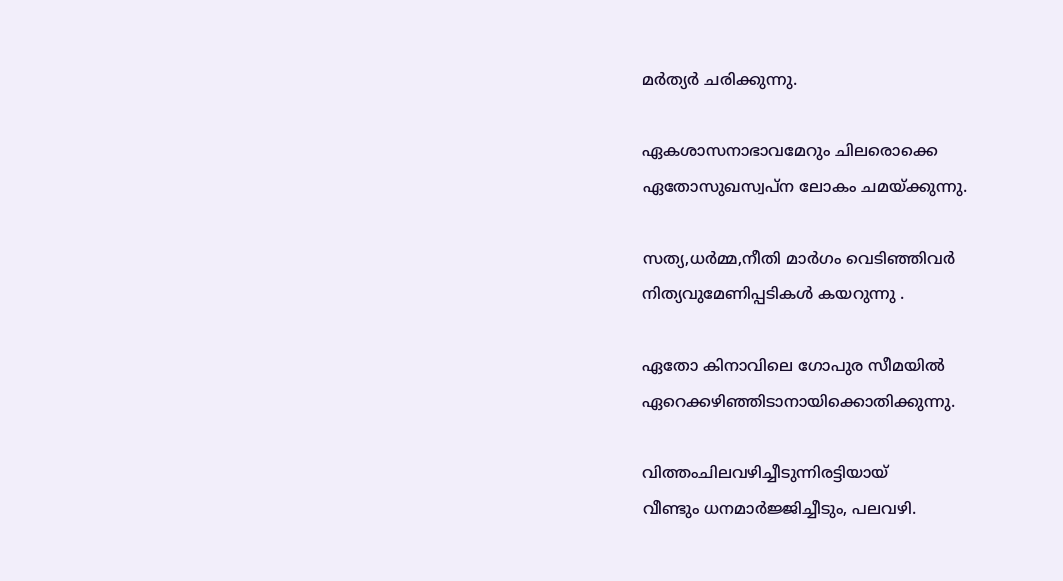മര്‍ത്യര്‍ ചരിക്കുന്നു.

ഏകശാസനാഭാവമേറും ചിലരൊക്കെ
ഏതോസുഖസ്വപ്ന ലോകം ചമയ്ക്കുന്നു.

സത്യ,ധര്‍മ്മ,നീതി മാര്‍ഗം വെടിഞ്ഞിവര്‍
നിത്യവുമേണിപ്പടികള്‍ കയറുന്നു .

ഏതോ കിനാവിലെ ഗോപുര സീമയില്‍
ഏറെക്കഴിഞ്ഞിടാനായിക്കൊതിക്കുന്നു.

വിത്തംചിലവഴിച്ചീടുന്നിരട്ടിയായ്‌
വീണ്ടും ധനമാര്‍ജ്ജിച്ചീടും, പലവഴി.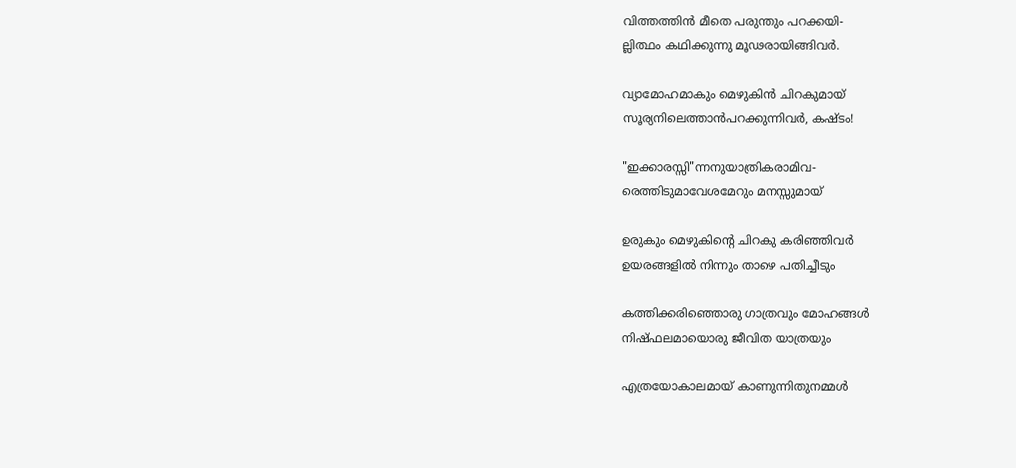വിത്തത്തിന്‍ മീതെ പരുന്തും പറക്കയി-
ല്ലിത്ഥം കഥിക്കുന്നു മൂഢരായിങ്ങിവര്‍.

വ്യാമോഹമാകും മെഴുകിന്‍ ചിറകുമായ്‌
സൂര്യനിലെത്താന്‍പറക്കുന്നിവര്‍, കഷ്ടം!

"ഇക്കാരസ്സി"ന്നനുയാത്രികരാമിവ-
രെത്തിടുമാവേശമേറും മനസ്സുമായ്‌

ഉരുകും മെഴുകിന്റെ ചിറകു കരിഞ്ഞിവര്‍
ഉയരങ്ങളില്‍ നിന്നും താഴെ പതിച്ചീടും

കത്തിക്കരിഞ്ഞൊരു ഗാത്രവും മോഹങ്ങള്‍
നിഷ്ഫലമായൊരു ജീവിത യാത്രയും

എത്രയോകാലമായ്‌ കാണുന്നിതുനമ്മള്‍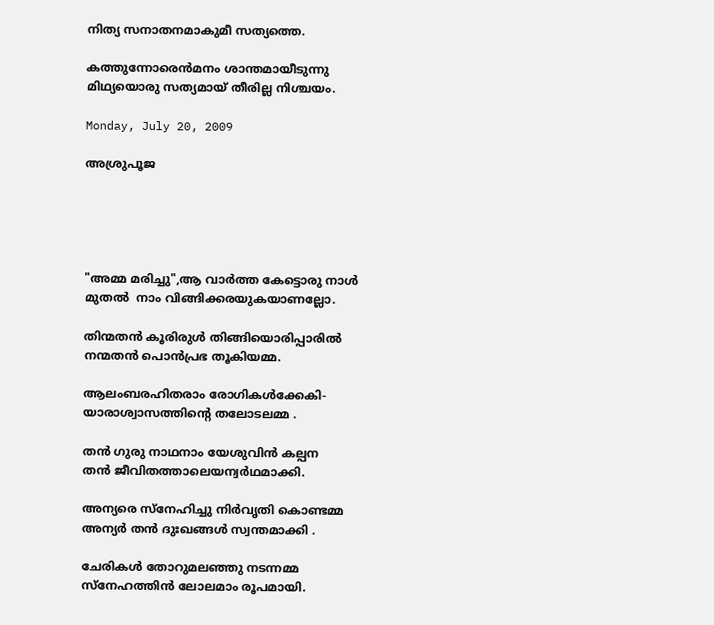നിത്യ സനാതനമാകുമീ സത്യത്തെ.

കത്തുന്നോരെന്‍മനം ശാന്തമായീടുന്നു
മിഥ്യയൊരു സത്യമായ്‌ തീരില്ല നിശ്ചയം.

Monday, July 20, 2009

അശ്രുപൂജ





"അമ്മ മരിച്ചു",ആ വാര്‍ത്ത കേട്ടൊരു നാൾ
മുതൽ  നാം വിങ്ങിക്കരയുകയാണല്ലോ.

തിന്മതന്‍ കൂരിരുള്‍ തിങ്ങിയൊരിപ്പാരില്‍
നന്മതന്‍ പൊന്‍പ്രഭ തൂകിയമ്മ.

ആലംബരഹിതരാം രോഗികള്‍ക്കേകി-
യാരാശ്വാസത്തിന്റെ തലോടലമ്മ .

തന്‍ ഗുരു നാഥനാം യേശുവിന്‍ കല്പന
തന്‍ ജീവിതത്താലെയന്വര്‍ഥമാക്കി.

അന്യരെ സ്നേഹിച്ചു നിര്‍വൃതി കൊണ്ടമ്മ
അന്യര്‍ തന്‍ ദുഃഖങ്ങള്‍ സ്വന്തമാക്കി .

ചേരികള്‍ തോറുമലഞ്ഞു നടന്നമ്മ
സ്നേഹത്തിന്‍ ലോലമാം രൂപമായി.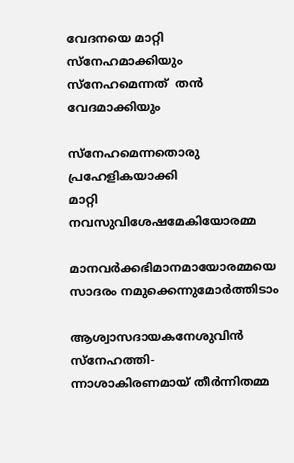വേദനയെ മാറ്റി സ്നേഹമാക്കിയും
സ്നേഹമെന്നത്  തൻ വേദമാക്കിയും

സ്നേഹമെന്നതൊരു പ്രഹേളികയാക്കി
മാറ്റി നവസുവിശേഷമേകിയോരമ്മ

മാനവർക്കഭിമാനമായോരമ്മയെ
സാദരം നമുക്കെന്നുമോർത്തിടാം

ആശ്വാസദായകനേശുവിന്‍ സ്നേഹത്തി-
ന്നാശാകിരണമായ് തീർന്നിതമ്മ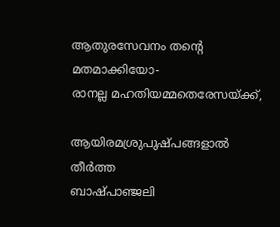ആതുരസേവനം തന്റെ മതമാക്കിയോ-
രാനല്ല മഹതിയമ്മതെരേസയ്ക്ക്,

ആയിരമശ്രുപുഷ്പങ്ങളാൽ തീർത്ത
ബാഷ്പാഞ്ജലി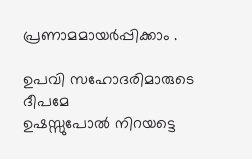പ്രണാമമായര്‍പ്പിക്കാം .

ഉപവി സഹോദരിമാരുടെ ദീപമേ
ഉഷസ്സുപോല്‍ നിറയട്ടെ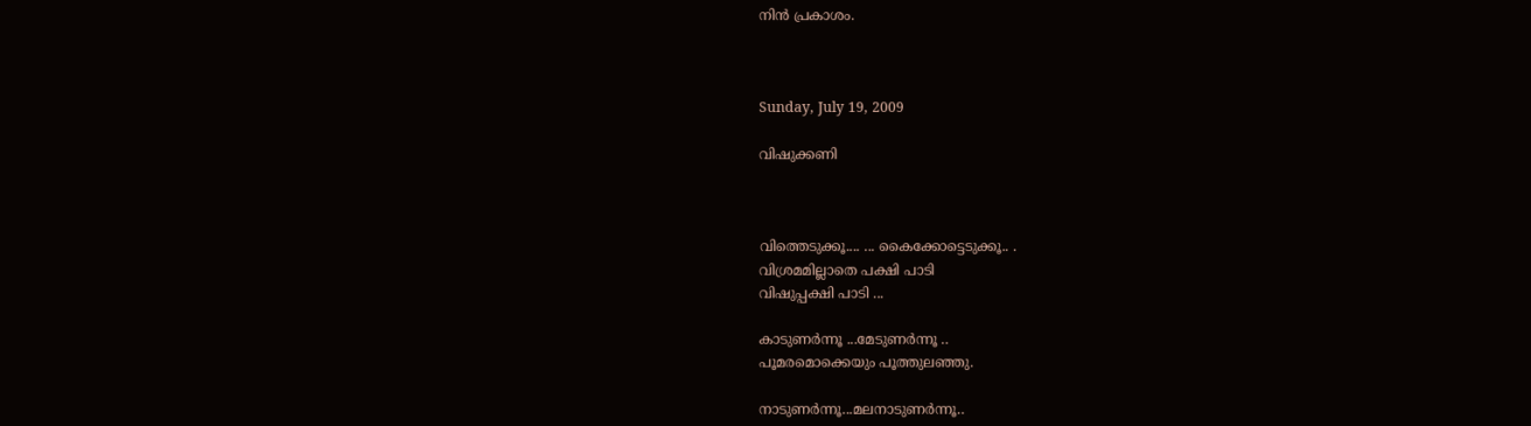നിന്‍ പ്രകാശം.



Sunday, July 19, 2009

വിഷുക്കണി



വിത്തെടുക്കൂ.... ... കൈക്കോട്ടെടുക്കൂ.. .
വിശ്രമമില്ലാതെ പക്ഷി പാടി
വിഷുപ്പക്ഷി പാടി ...

കാടുണര്‍ന്നൂ ...മേടുണര്‍ന്നൂ ..
പൂമരമൊക്കെയും പൂത്തുലഞ്ഞു.

നാടുണര്‍ന്നൂ...മലനാടുണര്‍ന്നൂ..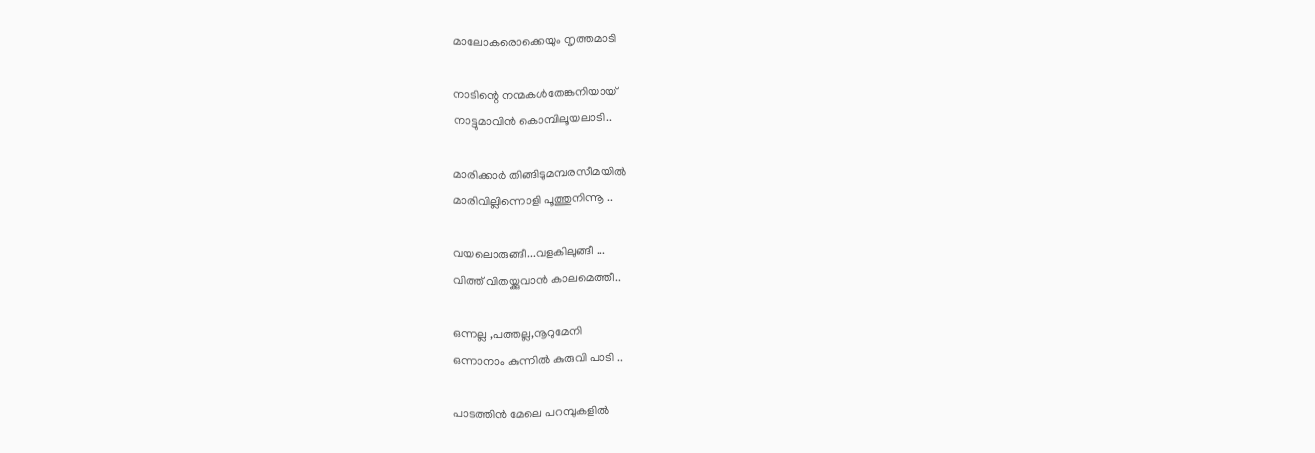മാലോകരൊക്കെയും നൃത്തമാടി

നാടിന്റെ നന്മകള്‍തേങ്കനിയായ്
നാട്ടുമാവിന്‍ കൊമ്പിലൂയലാടി..

മാരിക്കാര്‍ തിങ്ങിടുമമ്പരസീമയില്‍
മാരിവില്ലിന്നൊളി പൂത്തുനിന്നൂ ..

വയലൊരുങ്ങീ...വളകിലുങ്ങീ ...
വിത്ത് വിതയ്ക്കുവാന്‍ കാലമെത്തീ..

ഒന്നല്ല ,പത്തല്ല,നൂറുമേനി
ഒന്നാനാം കുന്നില്‍ കുരുവി പാടി ..

പാടത്തിന്‍ മേലെ പറമ്പുകളില്‍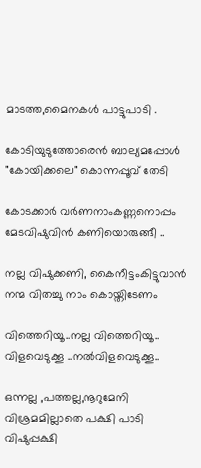മാടത്ത,മൈനകള്‍ പാട്ടുപാടി .

കോടിയുടുത്തോരെന്‍ ബാല്യമപ്പോള്‍
"കോയിക്കലെ" കൊന്നപ്പൂവ് തേടി

കോടക്കാര്‍ വര്‍ണനാംകണ്ണനൊപ്പം
മേടവിഷുവിന്‍ കണിയൊരുങ്ങീ ..

നല്ല വിഷുക്കണി, കൈനീട്ടംകിട്ടുവാന്‍
നന്മ വിതച്ചു നാം കൊയ്തിടേണം

വിത്തെറിയൂ..നല്ല വിത്തെറിയൂ..
വിളവെടുക്കൂ ..നല്‍വിളവെടുക്കൂ..

ഒന്നല്ല ,പത്തല്ല,നൂറുമേനി
വിശ്രമമില്ലാതെ പക്ഷി പാടി
വിഷുപ്പക്ഷി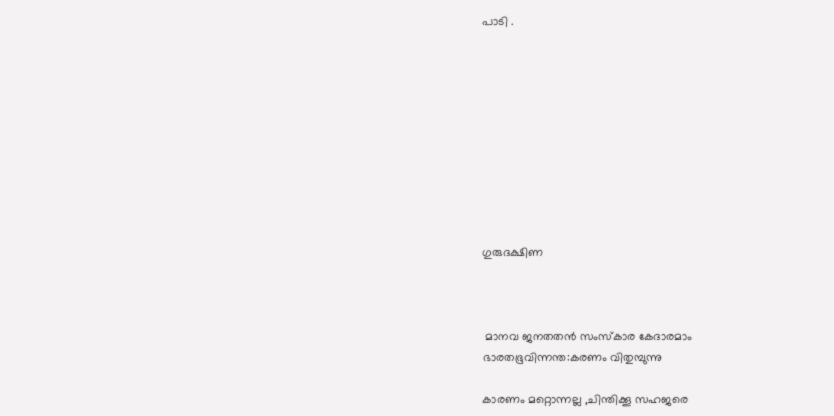പാടി .










ഗുരുദക്ഷിണ



 മാനവ ജനതതന്‍ സംസ്കാര കേദാരമാം
ഭാരതഭൂവിന്നന്ത:കരണം വിതുമ്പുന്നു

കാരണം മറ്റൊന്നല്ല ,ചിന്തിക്കൂ സഹജരെ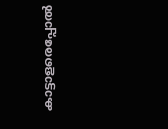കാട്ടാളരെപ്പോൽ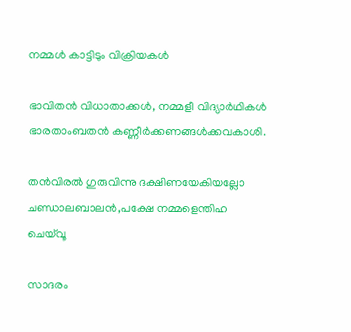നമ്മള്‍ കാട്ടിടും വിക്രിയകള്‍

ഭാവിതന്‍ വിധാതാക്കള്‍, നമ്മളീ വിദ്യാര്‍ഥികള്‍
ഭാരതാംബതന്‍ ‍കണ്ണീര്‍ക്കണങ്ങള്‍ക്കവകാശി.

തന്‍വിരല്‍ ഗുരുവിന്നു ദക്ഷിണയേകിയല്ലോ
ചണ്ഡാലബാലന്‍,പക്ഷേ നമ്മളെന്തിഹ ചെയ്‌വൂ

സാദരം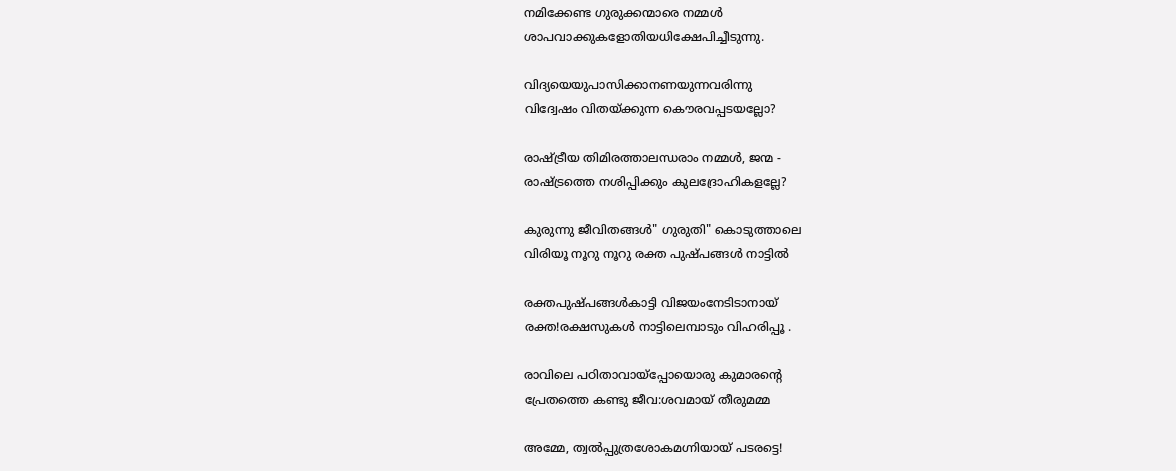നമിക്കേണ്ട ഗുരുക്കന്മാരെ നമ്മള്‍
ശാപവാക്കുകളോതിയധിക്ഷേപിച്ചീടുന്നു.

വിദ്യയെയുപാസിക്കാനണയുന്നവരിന്നു
വിദ്വേഷം വിതയ്ക്കുന്ന കൌരവപ്പടയല്ലോ?

രാഷ്ട്രീയ തിമിരത്താലന്ധരാം നമ്മള്‍, ജന്മ -
രാഷ്ട്രത്തെ നശിപ്പിക്കും കുലദ്രോഹികളല്ലേ?

കുരുന്നു ജീവിതങ്ങള്‍" ഗുരുതി" കൊടുത്താലെ
വിരിയൂ നൂറു നൂറു രക്ത പുഷ്പങ്ങള്‍ നാട്ടില്‍

രക്തപുഷ്പങ്ങള്‍കാട്ടി വിജയംനേടിടാനായ്‌
രക്ത!രക്ഷസുകള്‍ നാട്ടിലെമ്പാടും വിഹരിപ്പൂ .

രാവിലെ പഠിതാവായ്പ്പോയൊരു കുമാരന്റെ
പ്രേതത്തെ കണ്ടു ജീവ:ശവമായ്‌ തീരുമമ്മ

അമ്മേ, ത്വല്‍പ്പുത്രശോകമഗ്നിയായ്‌ പടരട്ടെ!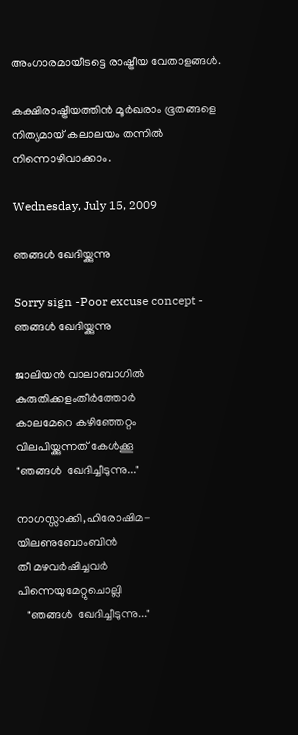അംഗാരമായീടട്ടെ രാഷ്ട്രീയ വേതാളങ്ങള്‍.

കക്ഷിരാഷ്ട്രീയത്തിന്‍ മൂർഖരാം ഭൂതങ്ങളെ
നിത്യമായ് കലാലയം തന്നില്‍ നിന്നൊഴിവാക്കാം.

Wednesday, July 15, 2009

ഞങ്ങള്‍ ഖേദിയ്ക്കുന്നു

Sorry sign -Poor excuse concept -
ഞങ്ങള്‍ ഖേദിയ്ക്കുന്നു

ജാലിയന്‍ വാലാബാഗില്‍
കുരുതിക്കളംതീര്‍ത്തോര്‍
കാലമേറെ കഴിഞ്ഞേറ്റം
വിലപിയ്ക്കുന്നത് കേള്‍ക്കൂ
"ഞങ്ങള്‍  ഖേദിച്ചീടുന്നു..."

നാഗസ്സാക്കി,ഹിരോഷിമ-
യിലണുബോംബിന്‍
തീ മഴവര്‍ഷിച്ചവര്‍
പിന്നെയുമേറ്റുചൊല്ലി
   "ഞങ്ങള്‍  ഖേദിച്ചീടുന്നു..."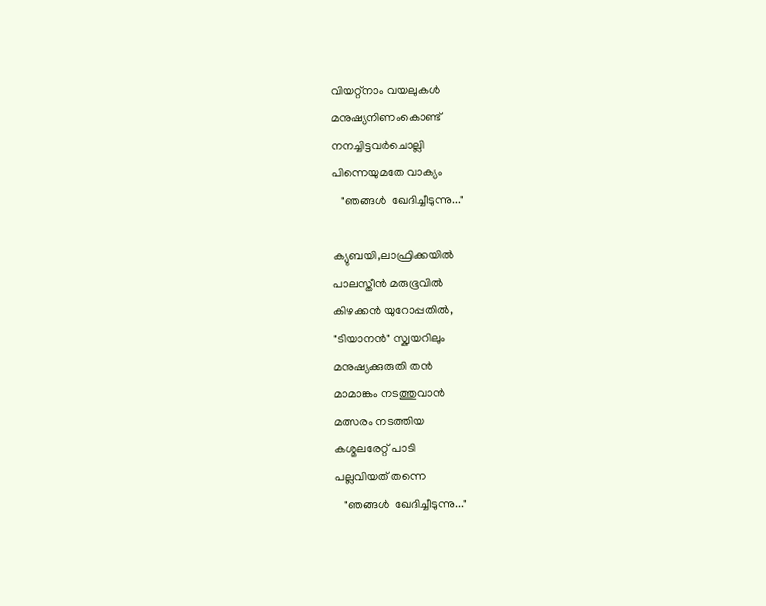വിയറ്റ്നാം വയലുകള്‍
മനുഷ്യനിണംകൊണ്ട്
നനച്ചിട്ടവര്‍ചൊല്ലി
പിന്നെയുമതേ വാക്യം
   "ഞങ്ങള്‍  ഖേദിച്ചീടുന്നു..."

ക്യു‌ബയി,ലാഫ്രിക്കയില്‍
പാലസ്തീന്‍ മരുഭൂവില്‍
കിഴക്കന്‍ യുറോ‌പ്പതില്‍,
"ടിയാനന്‍" സ്ക്വയറിലും
മനുഷ്യക്കുരുതി തന്‍
മാമാങ്കം നടത്തുവാന്‍
മത്സരം നടത്തിയ
കശ്മലരേറ്റ് പാടി
പല്ലവിയത് തന്നെ
   "ഞങ്ങള്‍  ഖേദിച്ചീടുന്നു..."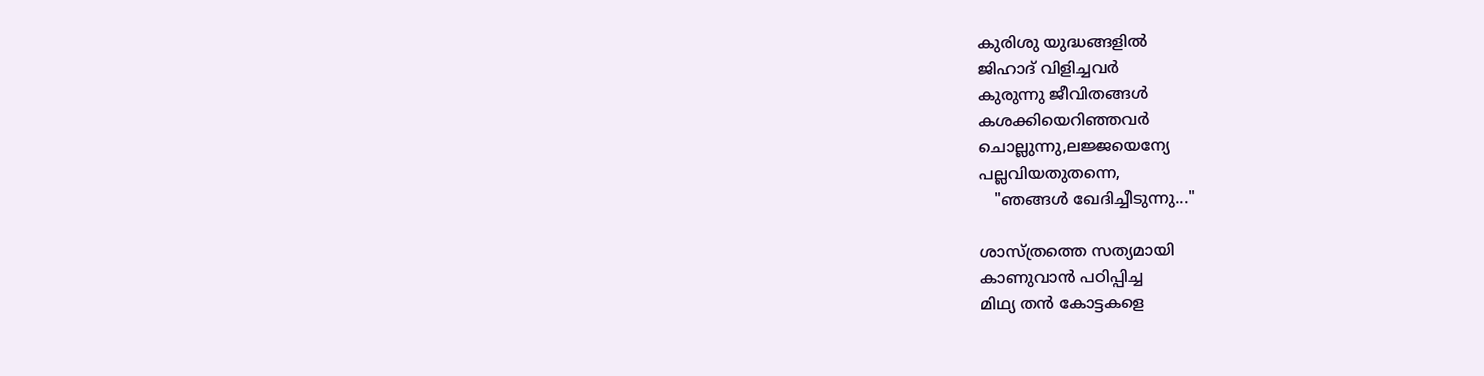കുരിശു യുദ്ധങ്ങളില്‍
ജിഹാദ് വിളിച്ചവര്‍
കുരുന്നു ജീവിതങ്ങള്‍
കശക്കിയെറി‌ഞ്ഞവര്‍
ചൊല്ലുന്നു,ലജ്ജയെന്യേ
പല്ലവിയതുതന്നെ,
   "ഞങ്ങള്‍ ഖേദിച്ചീടുന്നു..."

ശാസ്ത്രത്തെ സത്യമായി
കാണുവാന്‍ പഠിപ്പിച്ച
മിഥ്യ തന്‍ കോട്ടകളെ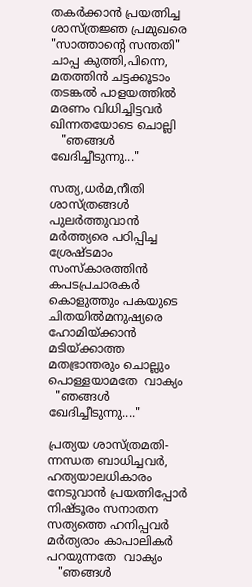തകര്‍ക്കാന്‍ പ്രയത്നിച്ച
ശാസ്ത്രജ്ഞ പ്രമുഖരെ
"സാത്താന്റെ സന്തതി"
ചാപ്പ കുത്തി,പിന്നെ,
മതത്തിന്‍ ചട്ടക്കൂടാം‍
തടങ്കല്‍ പാളയത്തില്‍
മരണം വിധിച്ചിട്ടവര്‍
ഖിന്നതയോടെ ചൊല്ലി
   "ഞങ്ങള്‍ ഖേദിച്ചീടുന്നു..."

സത്യ,ധര്‍മ,നീതി
ശാസ്ത്രങ്ങള്‍
പുലര്‍ത്തുവാന്‍
മര്‍ത്ത്യരെ പഠിപ്പിച്ച
ശ്രേഷ്ടമാം സംസ്കാരത്തിന്‍
കപടപ്രചാരകര്‍
കൊളുത്തും പകയുടെ
ചിതയില്‍മനുഷ്യരെ
ഹോമിയ്ക്കാന്‍ മടിയ്ക്കാത്ത
മതഭ്രാന്തരും ചൊല്ലും
പൊള്ളയാമതേ  വാക്യം
  "ഞങ്ങള്‍  ഖേദിച്ചീടുന്നു...."

പ്രത്യയ ശാസ്ത്രമതി-
ന്നന്ധത ബാധിച്ചവര്‍,
ഹത്യയാലധികാരം
നേടുവാന്‍ പ്രയത്നിപ്പോര്‍
നിഷ്ടൂരം സനാതന
സത്യത്തെ ഹനിപ്പവര്‍
മർത്യരാം കാപാലികര്‍
പറയുന്നതേ  വാക്യം
   "ഞങ്ങള്‍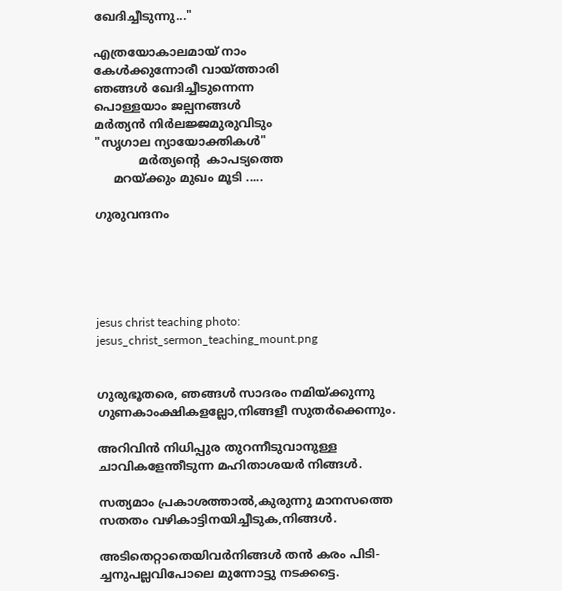ഖേദിച്ചീടുന്നു..."

എത്രയോകാലമായ്‌ നാം
കേള്‍ക്കുന്നോരീ വായ്ത്താരി
ഞങ്ങള്‍ ഖേദിച്ചീടുന്നെന്ന
പൊള്ളയാം ജല്പനങ്ങൾ
മര്‍ത്യന്‍ നിര്‍ലജ്ജമുരുവിടും
"സൃഗാല ന്യായോക്തികള്‍"
            മർത്യന്റെ  കാപട്യത്തെ
     മറയ്ക്കും മുഖം മൂടി .....

ഗുരുവന്ദനം





jesus christ teaching photo:  jesus_christ_sermon_teaching_mount.png


ഗുരുഭൂതരെ, ഞങ്ങള്‍ സാദരം നമിയ്ക്കുന്നു
ഗുണകാംക്ഷികളല്ലോ,നിങ്ങളീ സുതര്‍ക്കെന്നും.

അറിവിന്‍ നിധിപ്പുര തുറന്നീടുവാനുള്ള
ചാവികളേന്തീടുന്ന മഹിതാശയര്‍ നിങ്ങള്‍.

സത്യമാം പ്രകാശത്താല്‍,കുരുന്നു മാനസത്തെ
സതതം വഴികാട്ടിനയിച്ചീടുക,നിങ്ങള്‍.

അടിതെറ്റാതെയിവര്‍നിങ്ങള്‍ തന്‍ കരം പിടി-
ച്ചനുപല്ലവിപോലെ മുന്നോട്ടു നടക്കട്ടെ.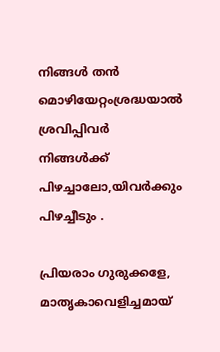നിങ്ങള്‍ തന്‍ മൊഴിയേറ്റംശ്രദ്ധയാല്‍ ശ്രവിപ്പിവര്‍
നിങ്ങള്‍ക്ക്  പിഴച്ചാലോ,യിവര്‍ക്കും പിഴച്ചീടും .

പ്രിയരാം ഗുരുക്കളേ, മാതൃകാവെളിച്ചമായ്‌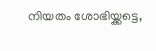നിയതം ശോഭിയ്ക്കട്ടെ,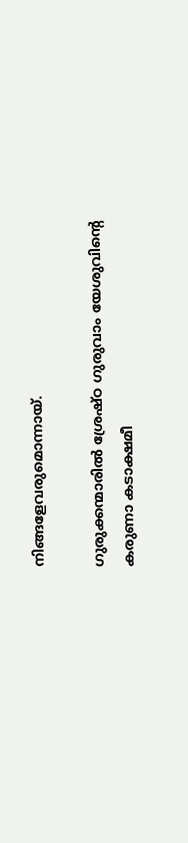നിങ്ങളേവരുമൊന്നായ്.

ഗുരുക്കന്മാരില്‍ ശ്രേഷ്ഠ ഗുരുവാം യേശുവിന്റെ
കരുണാ കടാക്ഷമീ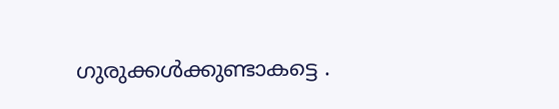ഗുരുക്കള്‍ക്കുണ്ടാകട്ടെ .